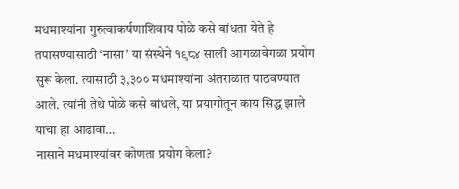मधमाश्यांना गुरुत्वाकर्षणाशिवाय पोळे कसे बांधता येते हे तपासण्यासाठी ‘नासा’ या संस्थेने १९८४ साली आगळावेगळा प्रयोग सुरू केला. त्यासाठी ३,३०० मधमाश्यांना अंतराळात पाठवण्यात आले. त्यांनी तेथे पोळे कसे बांधले, या प्रयागोतून काय सिद्ध झाले याचा हा आढावा…
नासाने मधमाश्यांवर कोणता प्रयोग केला?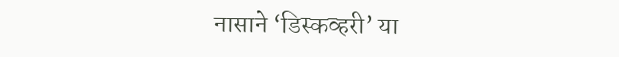नासाने ‘डिस्कव्हरी’ या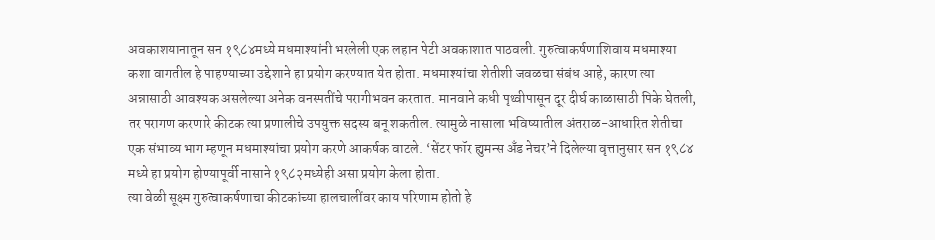अवकाशयानातून सन १९८४मध्ये मधमाश्यांनी भरलेली एक लहान पेटी अवकाशात पाठवली. गुरुत्वाकर्षणाशिवाय मधमाश्या कशा वागतील हे पाहण्याच्या उद्देशाने हा प्रयोग करण्यात येत होता. मधमाश्यांचा शेतीशी जवळचा संबंध आहे, कारण त्या अन्नासाठी आवश्यक असलेल्या अनेक वनस्पतींचे परागीभवन करतात. मानवाने कधी पृथ्वीपासून दूर दीर्घ काळासाठी पिके घेतली, तर परागण करणारे कीटक त्या प्रणालीचे उपयुक्त सदस्य बनू शकतील. त्यामुळे नासाला भविष्यातील अंतराळ-आधारित शेतीचा एक संभाव्य भाग म्हणून मधमाश्यांचा प्रयोग करणे आकर्षक वाटले. ‘सेंटर फॉर ह्युमन्स अँड नेचर’ने दिलेल्या वृत्तानुसार सन १९८४ मध्ये हा प्रयोग होण्यापूर्वी नासाने १९८२मध्येही असा प्रयोग केला होता.
त्या वेळी सूक्ष्म गुरुत्वाकर्षणाचा कीटकांच्या हालचालींवर काय परिणाम होतो हे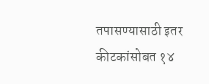तपासण्यासाठी इतर कीटकांसोबत १४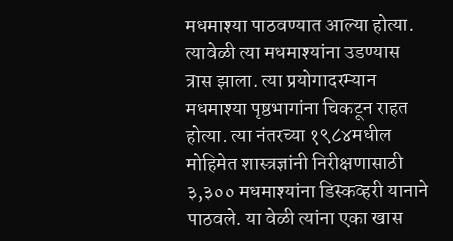मधमाश्या पाठवण्यात आल्या होत्या. त्यावेळी त्या मधमाश्यांना उडण्यास त्रास झाला. त्या प्रयोगादरम्यान मधमाश्या पृष्ठभागांना चिकटून राहत होत्या. त्या नंतरच्या १९८४मधील मोहिमेत शास्त्रज्ञांनी निरीक्षणासाठी ३,३०० मधमाश्यांना डिस्कव्हरी यानाने पाठवले. या वेळी त्यांना एका खास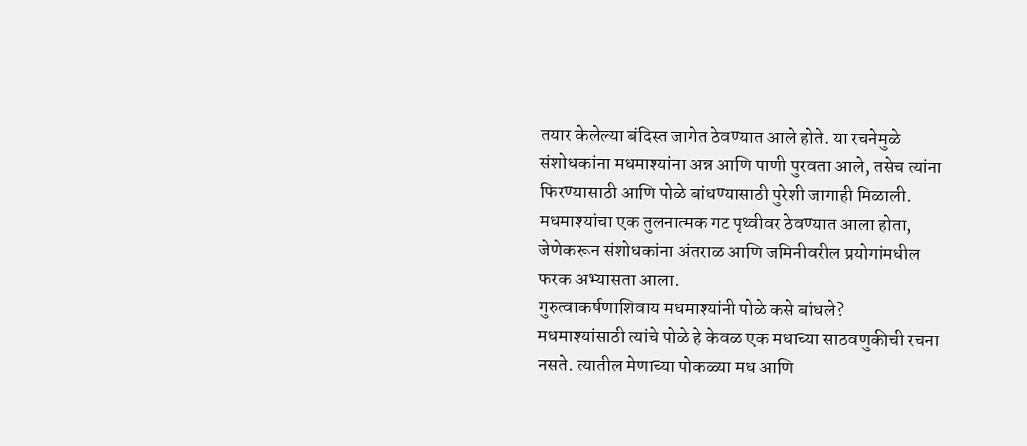तयार केलेल्या बंदिस्त जागेत ठेवण्यात आले होते. या रचनेमुळे संशोधकांना मधमाश्यांना अन्न आणि पाणी पुरवता आले, तसेच त्यांना फिरण्यासाठी आणि पोळे बांधण्यासाठी पुरेशी जागाही मिळाली. मधमाश्यांचा एक तुलनात्मक गट पृथ्वीवर ठेवण्यात आला होता, जेणेकरून संशोधकांना अंतराळ आणि जमिनीवरील प्रयोगांमधील फरक अभ्यासता आला.
गुरुत्वाकर्षणाशिवाय मधमाश्यांनी पोळे कसे बांधले?
मधमाश्यांसाठी त्यांचे पोळे हे केवळ एक मधाच्या साठवणुकीची रचना नसते. त्यातील मेणाच्या पोकळ्या मध आणि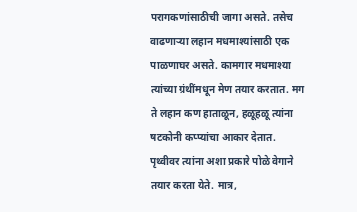परागकणांसाठीची जागा असते. तसेच वाढणाऱ्या लहान मधमाश्यांसाठी एक पाळणाघर असते. कामगार मधमाश्या त्यांच्या ग्रंथींमधून मेण तयार करतात. मग ते लहान कण हाताळून, हळूहळू त्यांना षटकोनी कप्प्यांचा आकार देतात. पृथ्वीवर त्यांना अशा प्रकारे पोळे वेगाने तयार करता येते. मात्र,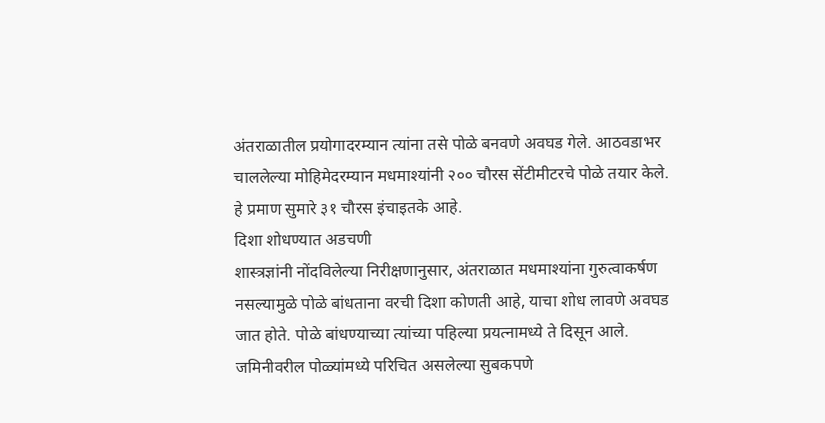अंतराळातील प्रयोगादरम्यान त्यांना तसे पोळे बनवणे अवघड गेले. आठवडाभर चाललेल्या मोहिमेदरम्यान मधमाश्यांनी २०० चौरस सेंटीमीटरचे पोळे तयार केले. हे प्रमाण सुमारे ३१ चौरस इंचाइतके आहे.
दिशा शोधण्यात अडचणी
शास्त्रज्ञांनी नोंदविलेल्या निरीक्षणानुसार, अंतराळात मधमाश्यांना गुरुत्वाकर्षण नसल्यामुळे पोळे बांधताना वरची दिशा कोणती आहे, याचा शोध लावणे अवघड जात होते. पोळे बांधण्याच्या त्यांच्या पहिल्या प्रयत्नामध्ये ते दिसून आले. जमिनीवरील पोळ्यांमध्ये परिचित असलेल्या सुबकपणे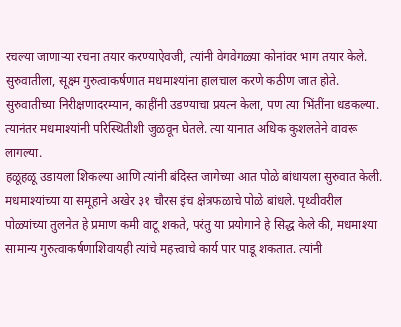रचल्या जाणाऱ्या रचना तयार करण्याऐवजी, त्यांनी वेगवेगळ्या कोनांवर भाग तयार केले. सुरुवातीला, सूक्ष्म गुरुत्वाकर्षणात मधमाश्यांना हालचाल करणे कठीण जात होते. सुरुवातीच्या निरीक्षणादरम्यान, काहींनी उडण्याचा प्रयत्न केला, पण त्या भिंतींना धडकल्या. त्यानंतर मधमाश्यांनी परिस्थितीशी जुळवून घेतले. त्या यानात अधिक कुशलतेने वावरू लागल्या.
हळूहळू उडायला शिकल्या आणि त्यांनी बंदिस्त जागेच्या आत पोळे बांधायला सुरुवात केली. मधमाश्यांच्या या समूहाने अखेर ३१ चौरस इंच क्षेत्रफळाचे पोळे बांधले. पृथ्वीवरील पोळ्यांच्या तुलनेत हे प्रमाण कमी वाटू शकते, परंतु या प्रयोगाने हे सिद्ध केले की, मधमाश्या सामान्य गुरुत्वाकर्षणाशिवायही त्यांचे महत्त्वाचे कार्य पार पाडू शकतात. त्यांनी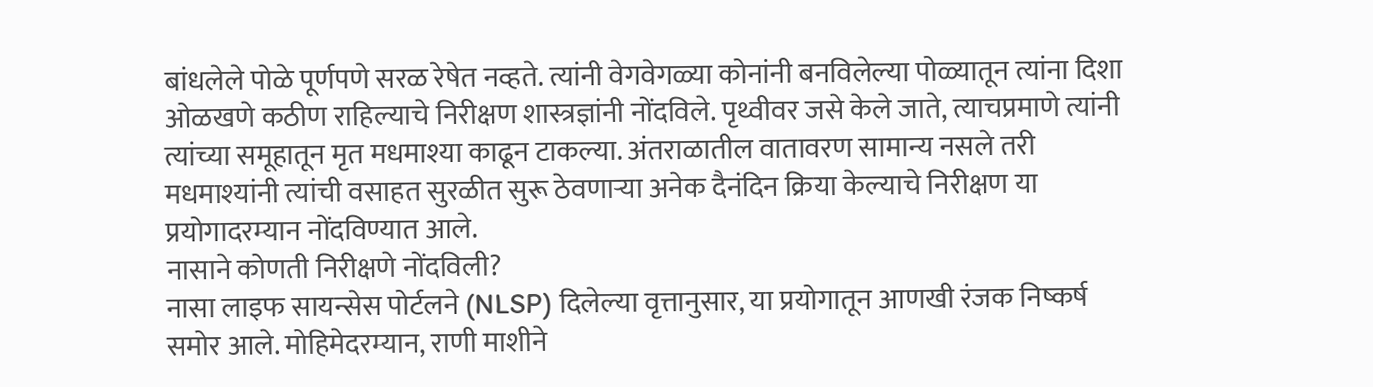बांधलेले पोळे पूर्णपणे सरळ रेषेत नव्हते. त्यांनी वेगवेगळ्या कोनांनी बनविलेल्या पोळ्यातून त्यांना दिशा ओळखणे कठीण राहिल्याचे निरीक्षण शास्त्रज्ञांनी नोंदविले. पृथ्वीवर जसे केले जाते, त्याचप्रमाणे त्यांनी त्यांच्या समूहातून मृत मधमाश्या काढून टाकल्या. अंतराळातील वातावरण सामान्य नसले तरी मधमाश्यांनी त्यांची वसाहत सुरळीत सुरू ठेवणाऱ्या अनेक दैनंदिन क्रिया केल्याचे निरीक्षण या प्रयोगादरम्यान नोंदविण्यात आले.
नासाने कोणती निरीक्षणे नोंदविली?
नासा लाइफ सायन्सेस पोर्टलने (NLSP) दिलेल्या वृत्तानुसार, या प्रयोगातून आणखी रंजक निष्कर्ष समोर आले. मोहिमेदरम्यान, राणी माशीने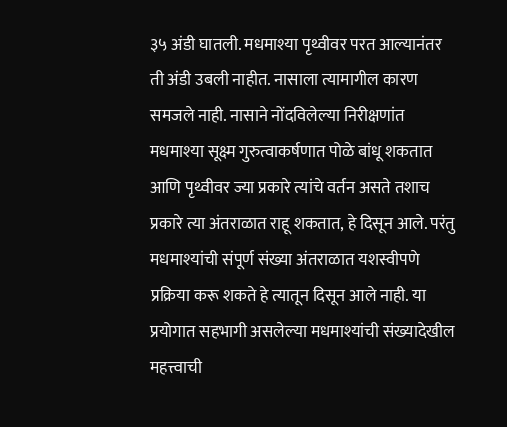३५ अंडी घातली. मधमाश्या पृथ्वीवर परत आल्यानंतर ती अंडी उबली नाहीत. नासाला त्यामागील कारण समजले नाही. नासाने नोंदविलेल्या निरीक्षणांत मधमाश्या सूक्ष्म गुरुत्वाकर्षणात पोळे बांधू शकतात आणि पृथ्वीवर ज्या प्रकारे त्यांचे वर्तन असते तशाच प्रकारे त्या अंतराळात राहू शकतात, हे दिसून आले. परंतु मधमाश्यांची संपूर्ण संख्या अंतराळात यशस्वीपणे प्रक्रिया करू शकते हे त्यातून दिसून आले नाही. या प्रयोगात सहभागी असलेल्या मधमाश्यांची संख्यादेखील महत्त्वाची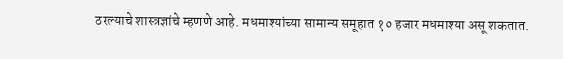ठरल्याचे शास्त्रज्ञांचे म्हणणे आहे. मधमाश्यांच्या सामान्य समूहात १० हजार मधमाश्या असू शकतात.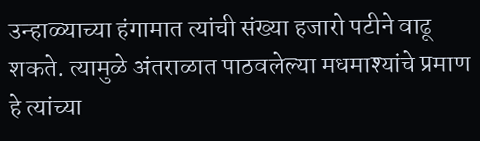उन्हाळ्याच्या हंगामात त्यांची संख्या हजारो पटीने वाढू शकते. त्यामुळे अंतराळात पाठवलेल्या मधमाश्यांचे प्रमाण हे त्यांच्या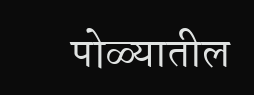पोळ्यातील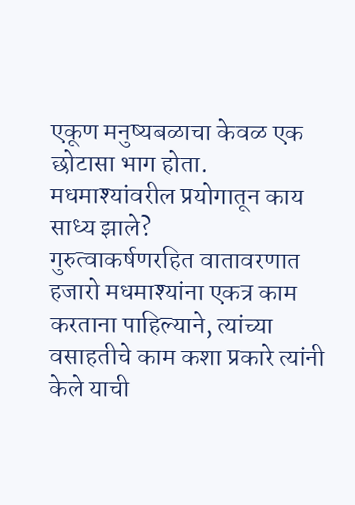एकूण मनुष्यबळाचा केवळ एक छोटासा भाग होता.
मधमाश्यांवरील प्रयोगातून काय साध्य झाले?
गुरुत्वाकर्षणरहित वातावरणात हजारो मधमाश्यांना एकत्र काम करताना पाहिल्याने, त्यांच्या वसाहतीचे काम कशा प्रकारे त्यांनी केले याची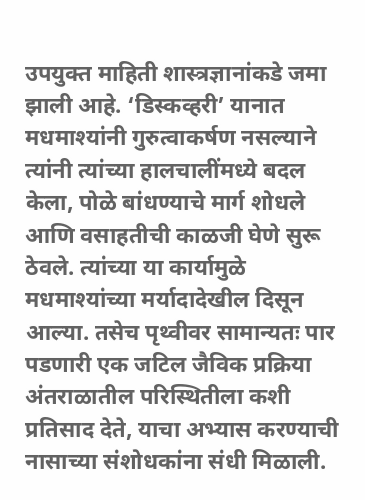उपयुक्त माहिती शास्त्रज्ञानांकडे जमा झाली आहे. ‘डिस्कव्हरी’ यानात मधमाश्यांनी गुरुत्वाकर्षण नसल्याने त्यांनी त्यांच्या हालचालींमध्ये बदल केला, पोळे बांधण्याचे मार्ग शोधले आणि वसाहतीची काळजी घेणे सुरू ठेवले. त्यांच्या या कार्यामुळे मधमाश्यांच्या मर्यादादेखील दिसून आल्या. तसेच पृथ्वीवर सामान्यतः पार पडणारी एक जटिल जैविक प्रक्रिया अंतराळातील परिस्थितीला कशी प्रतिसाद देते, याचा अभ्यास करण्याची नासाच्या संशोधकांना संधी मिळाली.